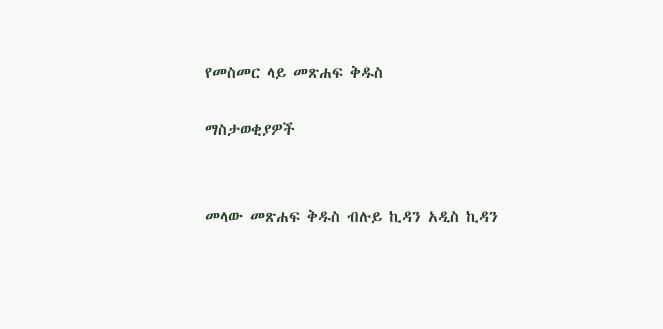የመስመር ላይ መጽሐፍ ቅዱስ

ማስታወቂያዎች


መላው መጽሐፍ ቅዱስ ብሉይ ኪዳን አዲስ ኪዳን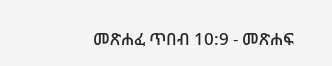መጽሐፈ ጥበብ 10:9 - መጽሐፍ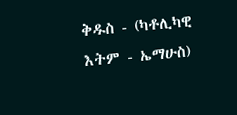ቅዱስ - (ካቶሊካዊ እትም - ኤማሁስ)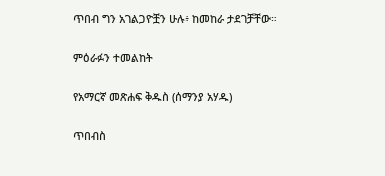ጥበብ ግን አገልጋዮቿን ሁሉ፥ ከመከራ ታደገቻቸው።

ምዕራፉን ተመልከት

የአማርኛ መጽሐፍ ቅዱስ (ሰማንያ አሃዱ)

ጥበብስ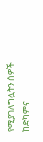የሚያገለግሏትን ሰዎች ከድካምና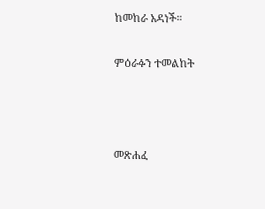ከመከራ አዳነች።

ምዕራፉን ተመልከት



መጽሐፈ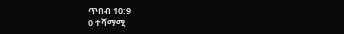ጥበብ 10:9
0 ተሻማሚ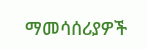ማመሳሰሪያዎች